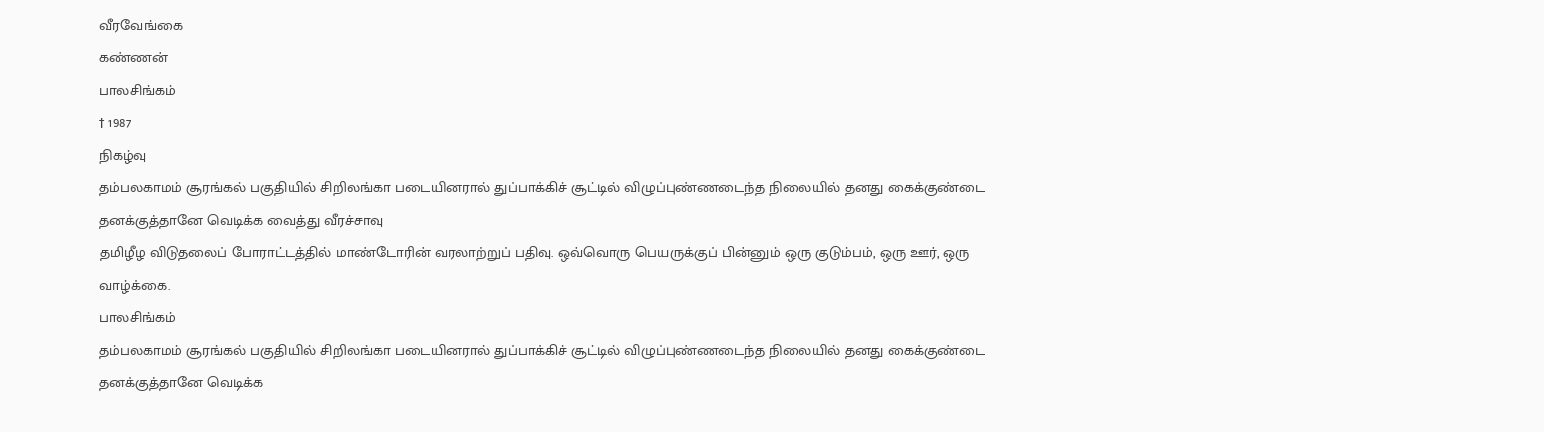வீரவேங்கை
கண்ணன்
பாலசிங்கம்
† 1987
நிகழ்வு
தம்பலகாமம் சூரங்கல் பகுதியில் சிறிலங்கா படையினரால் துப்பாக்கிச் சூட்டில் விழுப்புண்ணடைந்த நிலையில் தனது கைக்குண்டை தனக்குத்தானே வெடிக்க வைத்து வீரச்சாவு
தமிழீழ விடுதலைப் போராட்டத்தில் மாண்டோரின் வரலாற்றுப் பதிவு. ஒவ்வொரு பெயருக்குப் பின்னும் ஒரு குடும்பம், ஒரு ஊர், ஒரு வாழ்க்கை.
பாலசிங்கம்
தம்பலகாமம் சூரங்கல் பகுதியில் சிறிலங்கா படையினரால் துப்பாக்கிச் சூட்டில் விழுப்புண்ணடைந்த நிலையில் தனது கைக்குண்டை தனக்குத்தானே வெடிக்க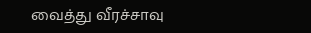வைத்து வீரச்சாவு